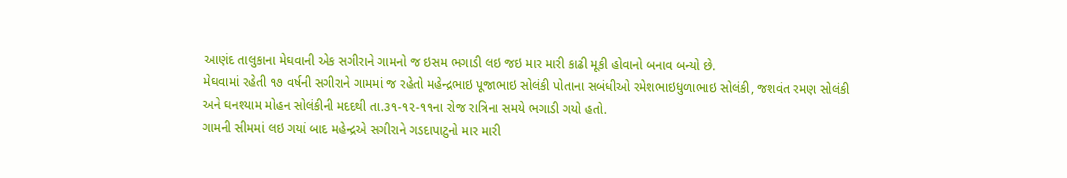આણંદ તાલુકાના મેઘવાની એક સગીરાને ગામનો જ ઇસમ ભગાડી લઇ જઇ માર મારી કાઢી મૂકી હોવાનો બનાવ બન્યો છે.
મેઘવામાં રહેતી ૧૭ વર્ષની સગીરાને ગામમાં જ રહેતો મહેન્દ્રભાઇ પૂજાભાઇ સોલંકી પોતાના સબંધીઓ રમેશભાઇધુળાભાઇ સોલંકી, જશવંત રમણ સોલંકી અને ઘનશ્યામ મોહન સોલંકીની મદદથી તા.૩૧-૧૨-૧૧ના રોજ રાત્રિના સમયે ભગાડી ગયો હતો.
ગામની સીમમાં લઇ ગયાં બાદ મહેન્દ્રએ સગીરાને ગડદાપાટુનો માર મારી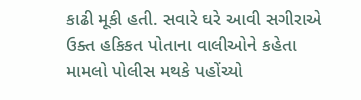કાઢી મૂકી હતી. સવારે ઘરે આવી સગીરાએ ઉક્ત હકિકત પોતાના વાલીઓને કહેતા મામલો પોલીસ મથકે પહોંચ્યો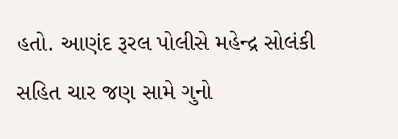હતો. આણંદ રૂરલ પોલીસે મહેન્દ્ર સોલંકી સહિત ચાર જણ સામે ગુનો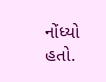નોંધ્યો હતો.